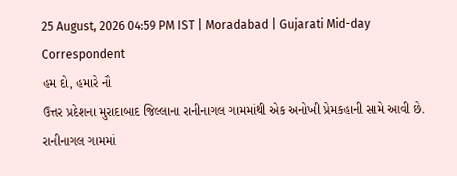25 August, 2026 04:59 PM IST | Moradabad | Gujarati Mid-day Correspondent
હમ દો, હમારે નૌ
ઉત્તર પ્રદેશના મુરાદાબાદ જિલ્લાના રાનીનાગલ ગામમાંથી એક અનોખી પ્રેમકહાની સામે આવી છે. રાનીનાગલ ગામમાં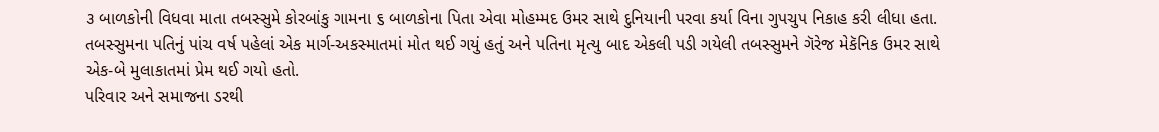૩ બાળકોની વિધવા માતા તબસ્સુમે કોરબાંકુ ગામના ૬ બાળકોના પિતા એવા મોહમ્મદ ઉમર સાથે દુનિયાની પરવા કર્યા વિના ગુપચુપ નિકાહ કરી લીધા હતા. તબસ્સુમના પતિનું પાંચ વર્ષ પહેલાં એક માર્ગ-અકસ્માતમાં મોત થઈ ગયું હતું અને પતિના મૃત્યુ બાદ એકલી પડી ગયેલી તબસ્સુમને ગૅરેજ મેકૅનિક ઉમર સાથે એક-બે મુલાકાતમાં પ્રેમ થઈ ગયો હતો.
પરિવાર અને સમાજના ડરથી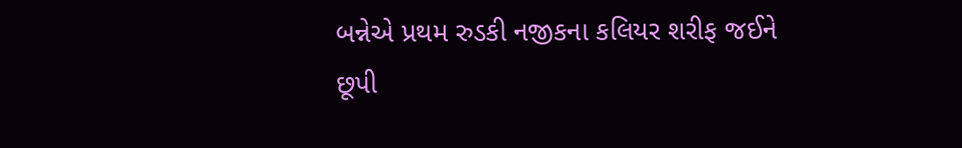બન્નેએ પ્રથમ રુડકી નજીકના કલિયર શરીફ જઈને છૂપી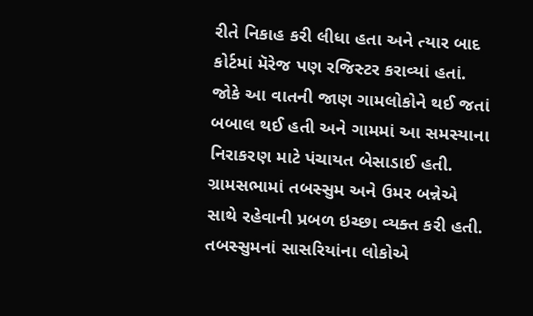રીતે નિકાહ કરી લીધા હતા અને ત્યાર બાદ કોર્ટમાં મૅરેજ પણ રજિસ્ટર કરાવ્યાં હતાં. જોકે આ વાતની જાણ ગામલોકોને થઈ જતાં બબાલ થઈ હતી અને ગામમાં આ સમસ્યાના નિરાકરણ માટે પંચાયત બેસાડાઈ હતી. ગ્રામસભામાં તબસ્સુમ અને ઉમર બન્નેએ સાથે રહેવાની પ્રબળ ઇચ્છા વ્યક્ત કરી હતી. તબસ્સુમનાં સાસરિયાંના લોકોએ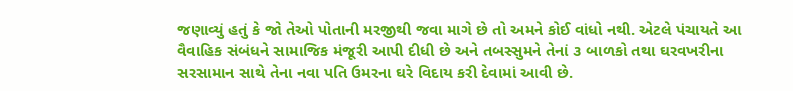જણાવ્યું હતું કે જો તેઓ પોતાની મરજીથી જવા માગે છે તો અમને કોઈ વાંધો નથી. એટલે પંચાયતે આ વૈવાહિક સંબંધને સામાજિક મંજૂરી આપી દીધી છે અને તબસ્સુમને તેનાં ૩ બાળકો તથા ઘરવખરીના સરસામાન સાથે તેના નવા પતિ ઉમરના ઘરે વિદાય કરી દેવામાં આવી છે.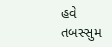હવે તબસ્સુમ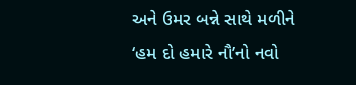અને ઉમર બન્ને સાથે મળીને ‘હમ દો હમારે નૌ’નો નવો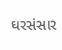ઘરસંસાર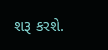શરૂ કરશે.